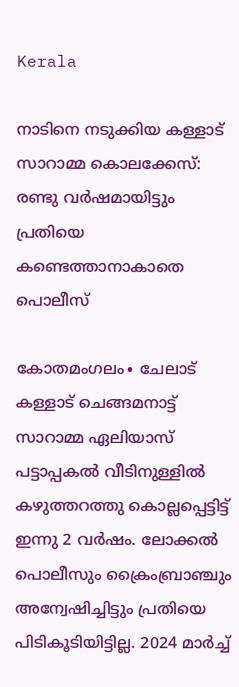Kerala

നാടിനെ നടുക്കിയ കള്ളാട് സാറാമ്മ കൊലക്കേസ്: രണ്ടു വർഷമായിട്ടും പ്രതിയെ കണ്ടെത്താനാകാതെ പൊലീസ്

കോതമംഗലം∙ ചേലാട് കള്ളാട് ചെങ്ങമനാട്ട് സാറാമ്മ ഏലിയാസ് പട്ടാപ്പകൽ വീടിനുള്ളിൽ കഴുത്തറത്തു കൊല്ലപ്പെട്ടിട്ട് ഇന്നു 2 വർഷം. ലോക്കൽ പൊലീസും ക്രൈംബ്രാഞ്ചും അന്വേഷിച്ചിട്ടും പ്രതിയെ പിടികൂടിയിട്ടില്ല. 2024 മാർച്ച്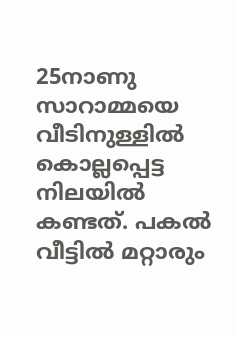25നാണു സാറാമ്മയെ വീടിനുള്ളിൽ കൊല്ലപ്പെട്ട നിലയിൽ കണ്ടത്. പകൽ വീട്ടിൽ മറ്റാരും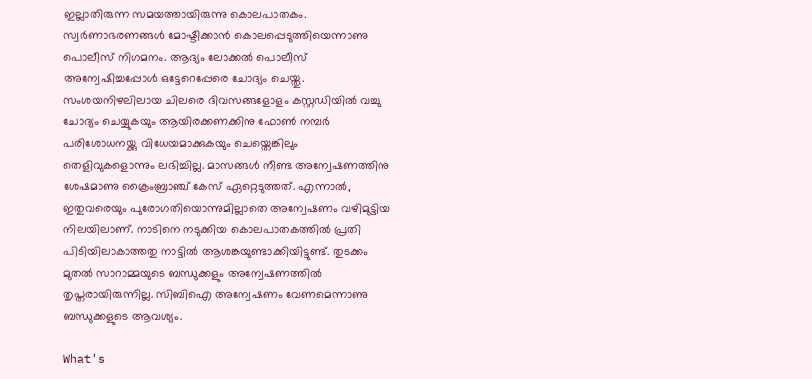ഇല്ലാതിരുന്ന സമയത്തായിരുന്നു കൊലപാതകം. സ്വർണാഭരണങ്ങൾ മോഷ്ടിക്കാൻ കൊലപ്പെടുത്തിയെന്നാണു പൊലീസ് നിഗമനം. ആദ്യം ലോക്കൽ പൊലീസ് അന്വേഷിച്ചപ്പോൾ ഒട്ടേറെപ്പേരെ ചോദ്യം ചെയ്തു. സംശയനിഴലിലായ ചിലരെ ദിവസങ്ങളോളം കസ്റ്റഡിയിൽ വച്ചു ചോദ്യം ചെയ്യുകയും ആയിരക്കണക്കിനു ഫോൺ നമ്പർ പരിശോധനയ്ക്കു വിധേയമാക്കുകയും ചെയ്തെങ്കിലും തെളിവുകളൊന്നും ലഭിച്ചില്ല. മാസങ്ങൾ നീണ്ട അന്വേഷണത്തിനു ശേഷമാണു ക്രൈംബ്രാഞ്ച് കേസ് ഏറ്റെടുത്തത്. എന്നാൽ, ഇതുവരെയും പുരോഗതിയൊന്നുമില്ലാതെ അന്വേഷണം വഴിമുട്ടിയ നിലയിലാണ്. നാടിനെ നടുക്കിയ കൊലപാതകത്തിൽ പ്രതി പിടിയിലാകാത്തതു നാട്ടിൽ ആശങ്കയുണ്ടാക്കിയിട്ടുണ്ട്. തുടക്കം മുതൽ സാറാമ്മയുടെ ബന്ധുക്കളും അന്വേഷണത്തിൽ തൃപ്തരായിരുന്നില്ല. സിബിഐ അന്വേഷണം വേണമെന്നാണു ബന്ധുക്കളുടെ ആവശ്യം.

What's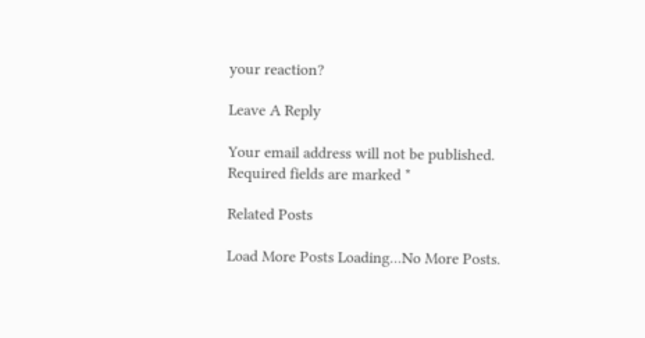your reaction?

Leave A Reply

Your email address will not be published. Required fields are marked *

Related Posts

Load More Posts Loading...No More Posts.